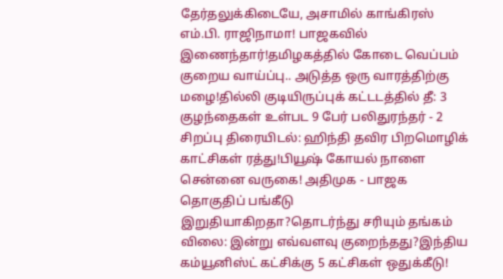தேர்தலுக்கிடையே, அசாமில் காங்கிரஸ் எம்.பி. ராஜிநாமா! பாஜகவில் இணைந்தார்!தமிழகத்தில் கோடை வெப்பம் குறைய வாய்ப்பு.. அடுத்த ஒரு வாரத்திற்கு மழை!தில்லி குடியிருப்புக் கட்டடத்தில் தீ: 3 குழந்தைகள் உள்பட 9 பேர் பலிதுரந்தர் - 2 சிறப்பு திரையிடல்: ஹிந்தி தவிர பிறமொழிக் காட்சிகள் ரத்து!பியூஷ் கோயல் நாளை சென்னை வருகை! அதிமுக - பாஜக தொகுதிப் பங்கீடு இறுதியாகிறதா?தொடர்ந்து சரியும் தங்கம் விலை: இன்று எவ்வளவு குறைந்தது?இந்திய கம்யூனிஸ்ட் கட்சிக்கு 5 கட்சிகள் ஒதுக்கீடு!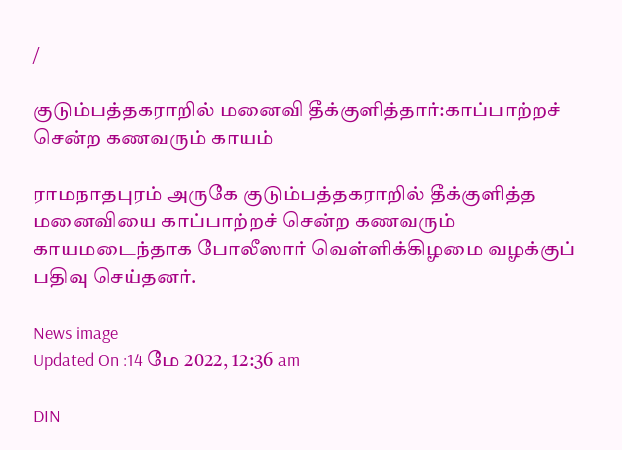/

குடும்பத்தகராறில் மனைவி தீக்குளித்தார்:காப்பாற்றச் சென்ற கணவரும் காயம்

ராமநாதபுரம் அருகே குடும்பத்தகராறில் தீக்குளித்த மனைவியை காப்பாற்றச் சென்ற கணவரும் காயமடைந்தாக போலீஸார் வெள்ளிக்கிழமை வழக்குப் பதிவு செய்தனர்.

News image
Updated On :14 மே 2022, 12:36 am

DIN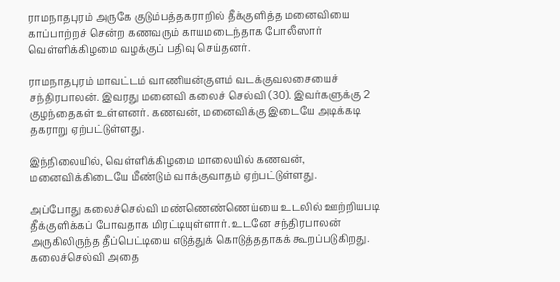ராமநாதபுரம் அருகே குடும்பத்தகராறில் தீக்குளித்த மனைவியை காப்பாற்றச் சென்ற கணவரும் காயமடைந்தாக போலீஸார் வெள்ளிக்கிழமை வழக்குப் பதிவு செய்தனர்.

ராமநாதபுரம் மாவட்டம் வாணியன்குளம் வடக்குவலசையைச் சந்திரபாலன். இவரது மனைவி கலைச் செல்வி (30). இவர்களுக்கு 2 குழந்தைகள் உள்ளனர். கணவன், மனைவிக்கு இடையே அடிக்கடி தகராறு ஏற்பட்டுள்ளது.

இந்நிலையில், வெள்ளிக்கிழமை மாலையில் கணவன், மனைவிக்கிடையே மீண்டும் வாக்குவாதம் ஏற்பட்டுள்ளது.

அப்போது கலைச்செல்வி மண்ணெண்ணெய்யை உடலில் ஊற்றியபடி தீக்குளிக்கப் போவதாக மிரட்டியுள்ளார். உடனே சந்திரபாலன் அருகிலிருந்த தீப்பெட்டியை எடுத்துக் கொடுத்ததாகக் கூறப்படுகிறது. கலைச்செல்வி அதை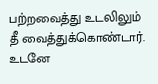பற்றவைத்து உடலிலும் தீ வைத்துக்கொண்டார். உடனே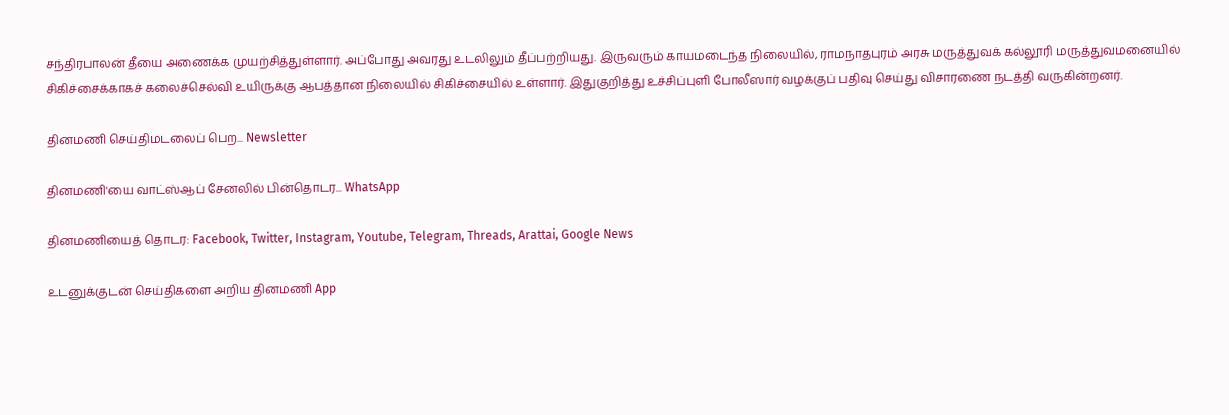சந்திரபாலன் தீயை அணைக்க முயற்சித்துள்ளார். அப்போது அவரது உடலிலும் தீப்பற்றியது. இருவரும் காயமடைந்த நிலையில், ராமநாதபுரம் அரசு மருத்துவக் கல்லூரி மருத்துவமனையில் சிகிச்சைக்காகச் கலைச்செல்வி உயிருக்கு ஆபத்தான நிலையில் சிகிச்சையில் உள்ளார். இதுகுறித்து உச்சிப்புளி போலீஸார் வழக்குப் பதிவு செய்து விசாரணை நடத்தி வருகின்றனர்.

தினமணி செய்திமடலைப் பெற... Newsletter

தினமணி'யை வாட்ஸ்ஆப் சேனலில் பின்தொடர... WhatsApp

தினமணியைத் தொடர: Facebook, Twitter, Instagram, Youtube, Telegram, Threads, Arattai, Google News

உடனுக்குடன் செய்திகளை அறிய தினமணி App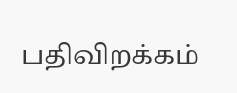பதிவிறக்கம்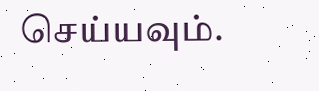செய்யவும்.